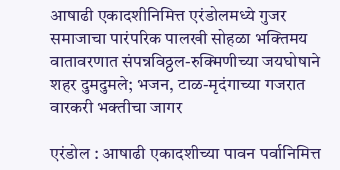आषाढी एकादशीनिमित्त एरंडोलमध्ये गुजर समाजाचा पारंपरिक पालखी सोहळा भक्तिमय वातावरणात संपन्नविठ्ठल-रुक्मिणीच्या जयघोषाने शहर दुमदुमले; भजन, टाळ-मृदंगाच्या गजरात वारकरी भक्तीचा जागर

एरंडोल : आषाढी एकादशीच्या पावन पर्वानिमित्त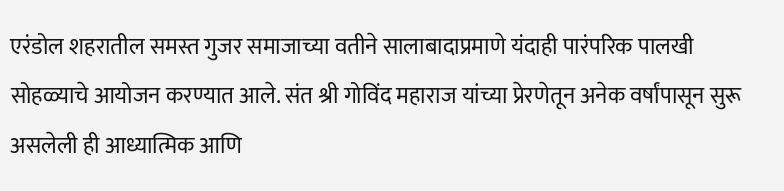एरंडोल शहरातील समस्त गुजर समाजाच्या वतीने सालाबादाप्रमाणे यंदाही पारंपरिक पालखी सोहळ्याचे आयोजन करण्यात आले. संत श्री गोविंद महाराज यांच्या प्रेरणेतून अनेक वर्षांपासून सुरू असलेली ही आध्यात्मिक आणि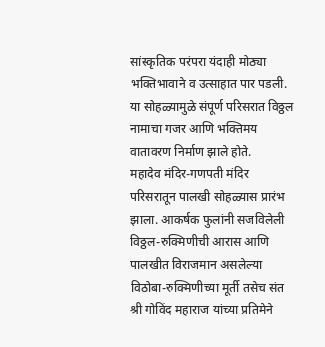सांस्कृतिक परंपरा यंदाही मोठ्या भक्तिभावाने व उत्साहात पार पडली. या सोहळ्यामुळे संपूर्ण परिसरात विठ्ठल नामाचा गजर आणि भक्तिमय वातावरण निर्माण झाले होते.
महादेव मंदिर-गणपती मंदिर परिसरातून पालखी सोहळ्यास प्रारंभ झाला. आकर्षक फुलांनी सजविलेली विठ्ठल-रुक्मिणीची आरास आणि पालखीत विराजमान असलेल्या विठोबा-रुक्मिणीच्या मूर्ती तसेच संत श्री गोविंद महाराज यांच्या प्रतिमेने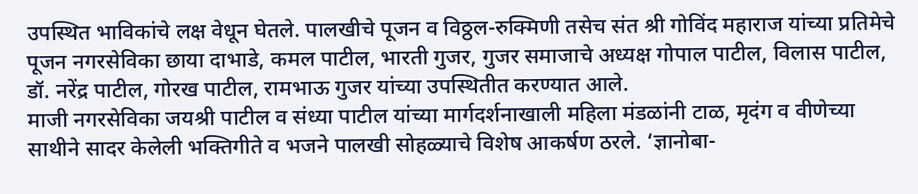उपस्थित भाविकांचे लक्ष वेधून घेतले. पालखीचे पूजन व विठ्ठल-रुक्मिणी तसेच संत श्री गोविंद महाराज यांच्या प्रतिमेचे पूजन नगरसेविका छाया दाभाडे, कमल पाटील, भारती गुजर, गुजर समाजाचे अध्यक्ष गोपाल पाटील, विलास पाटील, डॉ. नरेंद्र पाटील, गोरख पाटील, रामभाऊ गुजर यांच्या उपस्थितीत करण्यात आले.
माजी नगरसेविका जयश्री पाटील व संध्या पाटील यांच्या मार्गदर्शनाखाली महिला मंडळांनी टाळ, मृदंग व वीणेच्या साथीने सादर केलेली भक्तिगीते व भजने पालखी सोहळ्याचे विशेष आकर्षण ठरले. ‘ज्ञानोबा-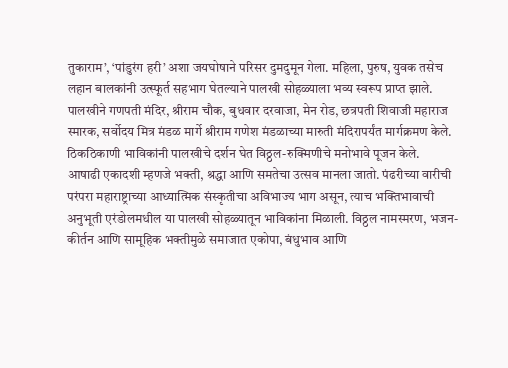तुकाराम’, ‘पांडुरंग हरी’ अशा जयघोषाने परिसर दुमदुमून गेला. महिला, पुरुष, युवक तसेच लहान बालकांनी उत्स्फूर्त सहभाग घेतल्याने पालखी सोहळ्याला भव्य स्वरूप प्राप्त झाले.
पालखीने गणपती मंदिर, श्रीराम चौक, बुधवार दरवाजा, मेन रोड, छत्रपती शिवाजी महाराज स्मारक, सर्वोदय मित्र मंडळ मार्गे श्रीराम गणेश मंडळाच्या मारुती मंदिरापर्यंत मार्गक्रमण केले. ठिकठिकाणी भाविकांनी पालखीचे दर्शन घेत विठ्ठल-रुक्मिणीचे मनोभावे पूजन केले.
आषाढी एकादशी म्हणजे भक्ती, श्रद्धा आणि समतेचा उत्सव मानला जातो. पंढरीच्या वारीची परंपरा महाराष्ट्राच्या आध्यात्मिक संस्कृतीचा अविभाज्य भाग असून, त्याच भक्तिभावाची अनुभूती एरंडोलमधील या पालखी सोहळ्यातून भाविकांना मिळाली. विठ्ठल नामस्मरण, भजन-कीर्तन आणि सामूहिक भक्तीमुळे समाजात एकोपा, बंधुभाव आणि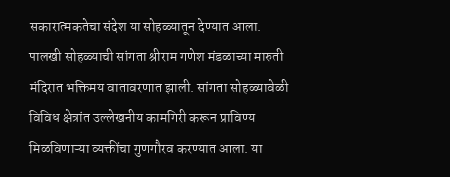सकारात्मकतेचा संदेश या सोहळ्यातून देण्यात आला.
पालखी सोहळ्याची सांगता श्रीराम गणेश मंडळाच्या मारुती मंदिरात भक्तिमय वातावरणात झाली. सांगता सोहळ्यावेळी विविध क्षेत्रांत उल्लेखनीय कामगिरी करून प्राविण्य मिळविणाऱ्या व्यक्तींचा गुणगौरव करण्यात आला. या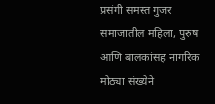प्रसंगी समस्त गुजर समाजातील महिला, पुरुष आणि बालकांसह नागरिक मोठ्या संख्येने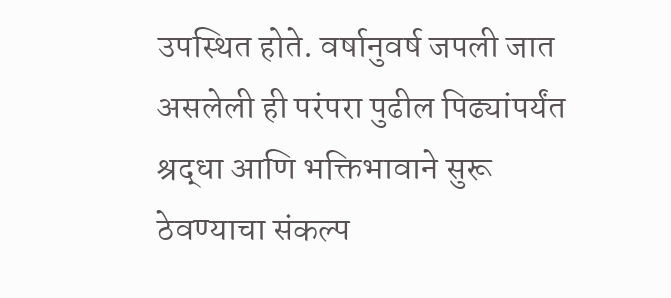उपस्थित होते. वर्षानुवर्ष जपली जात असलेली ही परंपरा पुढील पिढ्यांपर्यंत श्रद्धा आणि भक्तिभावाने सुरू ठेवण्याचा संकल्प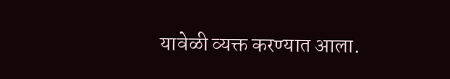यावेळी व्यक्त करण्यात आला.